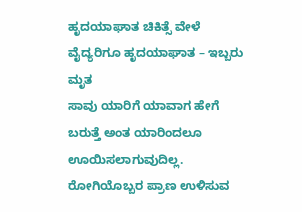ಹೃದಯಾಘಾತ ಚಿಕಿತ್ಸೆ ವೇಳೆ ವೈದ್ಯರಿಗೂ ಹೃದಯಾಘಾತ – ಇಬ್ಬರು ಮೃತ
ಸಾವು ಯಾರಿಗೆ ಯಾವಾಗ ಹೇಗೆ ಬರುತ್ತೆ ಅಂತ ಯಾರಿಂದಲೂ ಊಯಿಸಲಾಗುವುದಿಲ್ಲ. ರೋಗಿಯೊಬ್ಬರ ಪ್ರಾಣ ಉಳಿಸುವ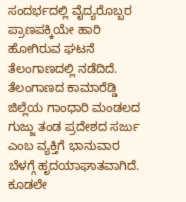ಸಂದರ್ಭದಲ್ಲಿ ವೈದ್ಯರೊಬ್ಬರ ಪ್ರಾಣಪಕ್ಕಿಯೇ ಹಾರಿ ಹೋಗಿರುವ ಘಟನೆ ತೆಲಂಗಾಣದಲ್ಲಿ ನಡೆದಿದೆ.
ತೆಲಂಗಾಣದ ಕಾಮಾರೆಡ್ಡಿ ಜಿಲ್ಲೆಯ ಗಾಂಧಾರಿ ಮಂಡಲದ ಗುಜ್ಜು ತಂಡ ಪ್ರದೇಶದ ಸರ್ಜು ಎಂಬ ವ್ಯಕ್ತಿಗೆ ಭಾನುವಾರ ಬೆಳಗ್ಗೆ ಹೃದಯಾಘಾತವಾಗಿದೆ. ಕೂಡಲೇ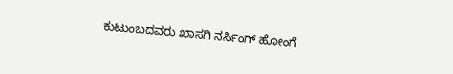ಕುಟುಂಬದವರು ಖಾಸಗಿ ನರ್ಸಿಂಗ್ ಹೋಂಗೆ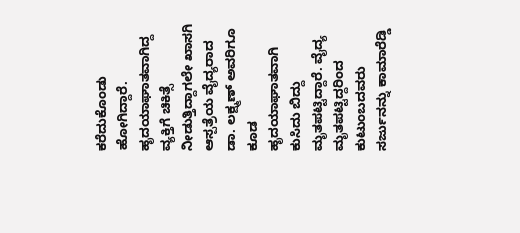ಕರೆದುಕೊಂಡು ಹೋಗಿದ್ದಾರೆ.
ಹೃದಯಾಘಾತವಾಗಿದ್ದ ವ್ಯಕ್ತಿಗೆ ಚಿಕಿತ್ಸೆ ನೀಡುತ್ತಿದ್ದಾಗಲೇ ಖಾಸಗಿ ಆಸ್ಪತ್ರೆಯ ವೈದ್ಯರಾದ ಡಾ. ಲಕ್ಷ್ಮಣ್ ಅವರಿಗೂ ಕೂಡ ಹೃದಯಾಘಾತವಾಗಿ ಕುಸಿದು ಬಿದ್ದು ಮೃತಪಟ್ಟಿದ್ದಾರೆ. ವೈದ್ಯ ಮೃತಪಟ್ಟಿದ್ದರಿಂದ ಕುಟುಂಬದವರು ಸರ್ಜುನನ್ನು ಕಾಮಾರೆಡ್ಡಿ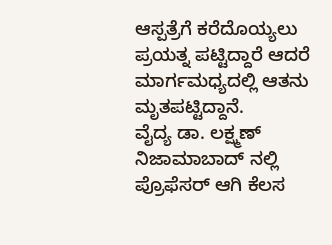ಆಸ್ಪತ್ರೆಗೆ ಕರೆದೊಯ್ಯಲು ಪ್ರಯತ್ನ ಪಟ್ಟಿದ್ದಾರೆ ಆದರೆ ಮಾರ್ಗಮಧ್ಯದಲ್ಲಿ ಆತನು ಮೃತಪಟ್ಟಿದ್ದಾನೆ.
ವೈದ್ಯ ಡಾ. ಲಕ್ಷ್ಮಣ್ ನಿಜಾಮಾಬಾದ್ ನಲ್ಲಿ ಪ್ರೊಫೆಸರ್ ಆಗಿ ಕೆಲಸ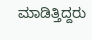ಮಾಡಿತ್ತಿದ್ದರು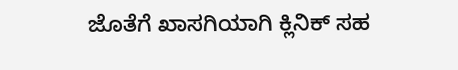ಜೊತೆಗೆ ಖಾಸಗಿಯಾಗಿ ಕ್ಲಿನಿಕ್ ಸಹ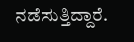ನಡೆಸುತ್ತಿದ್ದಾರೆ.